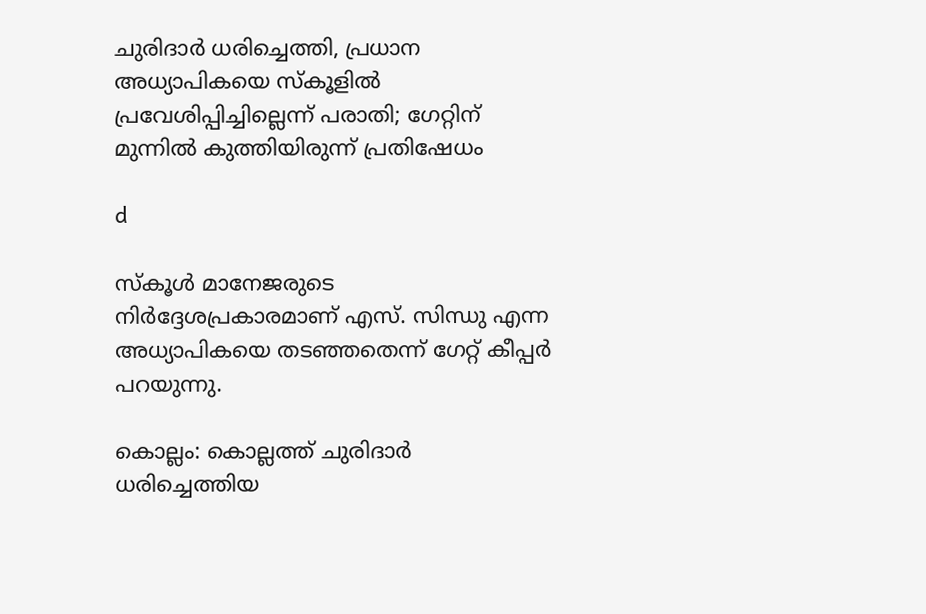ചുരിദാര്‍ ധരിച്ചെത്തി, പ്രധാന അധ്യാപികയെ സ്കൂളില്‍ പ്രവേശിപ്പിച്ചില്ലെന്ന് പരാതി; ഗേറ്റിന് മുന്നില്‍ കുത്തിയിരുന്ന് പ്രതിഷേധം

d

സ്കൂള്‍ മാനേജരുടെ നിർദ്ദേശപ്രകാരമാണ് എസ്. സിന്ധു എന്ന അധ്യാപികയെ തടഞ്ഞതെന്ന് ഗേറ്റ് കീപ്പർ പറയുന്നു.

കൊല്ലം: കൊല്ലത്ത് ചുരിദാർ ധരിച്ചെത്തിയ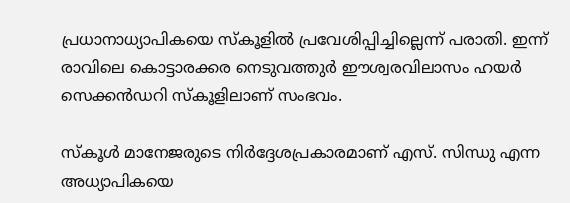പ്രധാനാധ്യാപികയെ സ്കൂളില്‍ പ്രവേശിപ്പിച്ചില്ലെന്ന് പരാതി. ഇന്ന് രാവിലെ കൊട്ടാരക്കര നെടുവത്തുർ ഈശ്വരവിലാസം ഹയർ സെക്കൻഡറി സ്കൂളിലാണ് സംഭവം.

സ്കൂള്‍ മാനേജരുടെ നിർദ്ദേശപ്രകാരമാണ് എസ്. സിന്ധു എന്ന അധ്യാപികയെ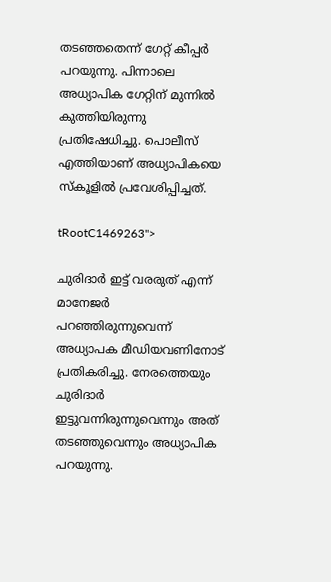തടഞ്ഞതെന്ന് ഗേറ്റ് കീപ്പർ പറയുന്നു. പിന്നാലെ അധ്യാപിക ഗേറ്റിന് മുന്നില്‍ കുത്തിയിരുന്നു പ്രതിഷേധിച്ചു. പൊലീസ് എത്തിയാണ് അധ്യാപികയെ സ്കൂളില്‍ പ്രവേശിപ്പിച്ചത്.

tRootC1469263">

ചുരിദാർ ഇട്ട് വരരുത് എന്ന് മാനേജർ പറഞ്ഞിരുന്നുവെന്ന് അധ്യാപക മീഡിയവണിനോട് പ്രതികരിച്ചു. നേരത്തെയും ചുരിദാര്‍ ഇട്ടുവന്നിരുന്നുവെന്നും അത് തടഞ്ഞുവെന്നും അധ്യാപിക പറയുന്നു.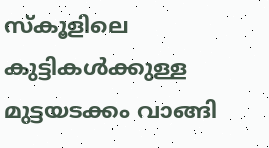സ്കൂളിലെ കുട്ടികള്‍ക്കുള്ള മുട്ടയടക്കം വാങ്ങി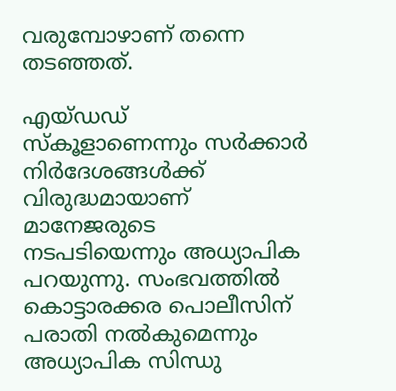വരുമ്പോഴാണ്‌ തന്നെ തടഞ്ഞത്.

എയ്ഡഡ് സ്കൂളാണെന്നും സര്‍ക്കാര്‍ നിര്‍ദേശങ്ങള്‍ക്ക് വിരുദ്ധമായാണ് മാനേജരുടെ നടപടിയെന്നും അധ്യാപിക പറയുന്നു. സംഭവത്തില്‍ കൊട്ടാരക്കര പൊലീസിന് പരാതി നല്‍കുമെന്നും അധ്യാപിക സിന്ധു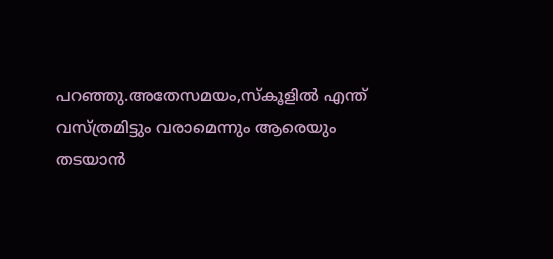പറഞ്ഞു.അതേസമയം,സ്കൂളില്‍ എന്ത് വസ്ത്രമിട്ടും വരാമെന്നും ആരെയും തടയാൻ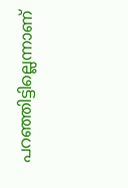പറഞ്ഞിട്ടില്ലെന്നാണ്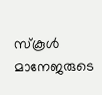സ്കൂള്‍ മാനേജരുടെ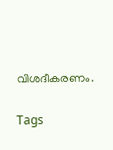വിശദീകരണം.

Tags